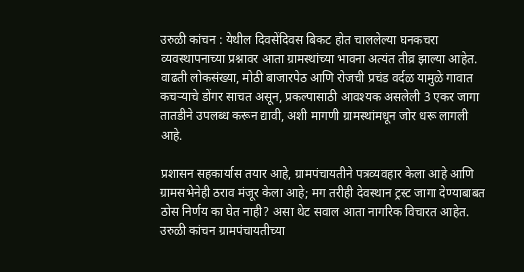उरुळी कांचन : येथील दिवसेंदिवस बिकट होत चाललेल्या घनकचरा व्यवस्थापनाच्या प्रश्नावर आता ग्रामस्थांच्या भावना अत्यंत तीव्र झाल्या आहेत. वाढती लोकसंख्या, मोठी बाजारपेठ आणि रोजची प्रचंड वर्दळ यामुळे गावात कचऱ्याचे डोंगर साचत असून, प्रकल्पासाठी आवश्यक असलेली 3 एकर जागा तातडीने उपलब्ध करून द्यावी, अशी मागणी ग्रामस्थांमधून जोर धरू लागली आहे.

प्रशासन सहकार्यास तयार आहे, ग्रामपंचायतीने पत्रव्यवहार केला आहे आणि ग्रामसभेनेही ठराव मंजूर केला आहे; मग तरीही देवस्थान ट्रस्ट जागा देण्याबाबत ठोस निर्णय का घेत नाही? असा थेट सवाल आता नागरिक विचारत आहेत. उरुळी कांचन ग्रामपंचायतीच्या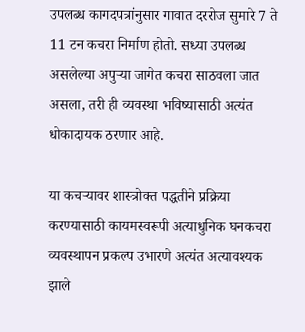उपलब्ध कागदपत्रांनुसार गावात दररोज सुमारे 7 ते 11 टन कचरा निर्माण होतो. सध्या उपलब्ध असलेल्या अपुऱ्या जागेत कचरा साठवला जात असला, तरी ही व्यवस्था भविष्यासाठी अत्यंत धोकादायक ठरणार आहे.

या कचऱ्यावर शास्त्रोक्त पद्धतीने प्रक्रिया करण्यासाठी कायमस्वरूपी अत्याधुनिक घनकचरा व्यवस्थापन प्रकल्प उभारणे अत्यंत अत्यावश्यक झाले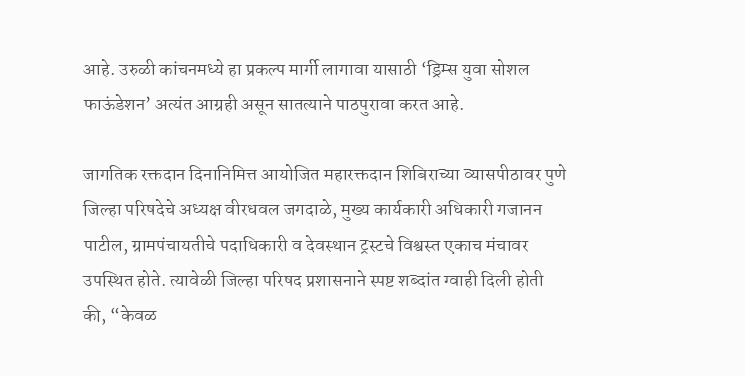आहे. उरुळी कांचनमध्ये हा प्रकल्प मार्गी लागावा यासाठी ‘ड्रिम्स युवा सोशल फाऊंडेशन’ अत्यंत आग्रही असून सातत्याने पाठपुरावा करत आहे.

जागतिक रक्तदान दिनानिमित्त आयोजित महारक्तदान शिबिराच्या व्यासपीठावर पुणे जिल्हा परिषदेचे अध्यक्ष वीरधवल जगदाळे, मुख्य कार्यकारी अधिकारी गजानन पाटील, ग्रामपंचायतीचे पदाधिकारी व देवस्थान ट्रस्टचे विश्वस्त एकाच मंचावर उपस्थित होते. त्यावेळी जिल्हा परिषद प्रशासनाने स्पष्ट शब्दांत ग्वाही दिली होती की, “केवळ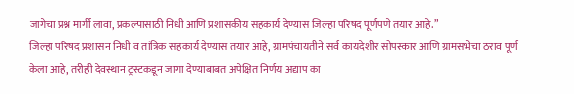जागेचा प्रश्न मार्गी लावा, प्रकल्पासाठी निधी आणि प्रशासकीय सहकार्य देण्यास जिल्हा परिषद पूर्णपणे तयार आहे.”
जिल्हा परिषद प्रशासन निधी व तांत्रिक सहकार्य देण्यास तयार आहे, ग्रामपंचायतीने सर्व कायदेशीर सोपस्कार आणि ग्रामसभेचा ठराव पूर्ण केला आहे, तरीही देवस्थान ट्रस्टकडून जागा देण्याबाबत अपेक्षित निर्णय अद्याप का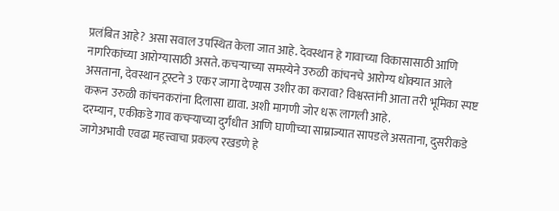प्रलंबित आहे? असा सवाल उपस्थित केला जात आहे. देवस्थान हे गावाच्या विकासासाठी आणि नागरिकांच्या आरोग्यासाठी असते. कचऱ्याच्या समस्येने उरुळी कांचनचे आरोग्य धोक्यात आले असताना, देवस्थान ट्रस्टने 3 एकर जागा देण्यास उशीर का करावा? विश्वस्तांनी आता तरी भूमिका स्पष्ट करून उरुळी कांचनकरांना दिलासा द्यावा. अशी मागणी जोर धरू लागली आहे.
दरम्यान, एकीकडे गाव कचऱ्याच्या दुर्गंधीत आणि घाणीच्या साम्राज्यात सापडले असताना, दुसरीकडे जागेअभावी एवढा महत्त्वाचा प्रकल्प रखडणे हे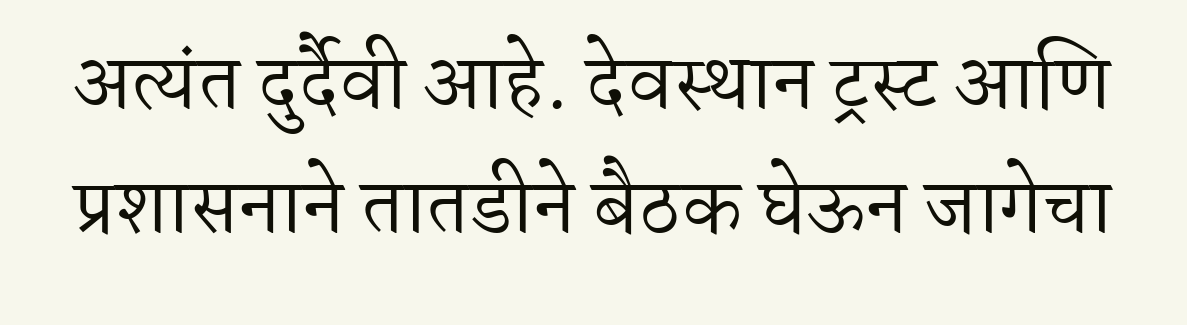अत्यंत दुर्दैवी आहे. देवस्थान ट्रस्ट आणि प्रशासनाने तातडीने बैठक घेऊन जागेचा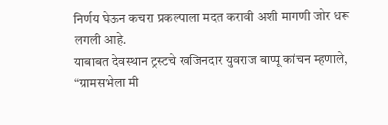निर्णय घेऊन कचरा प्रकल्पाला मदत करावी अशी मागणी जोर धरू लगली आहे.
याबाबत देवस्थान ट्रस्टचे खजिनदार युवराज बाप्पू कांचन म्हणाले, “ग्रामसभेला मी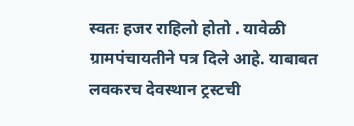स्वतः हजर राहिलो होतो . यावेळी ग्रामपंचायतीने पत्र दिले आहे. याबाबत लवकरच देवस्थान ट्रस्टची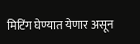मिटिंग घेण्यात येणार असून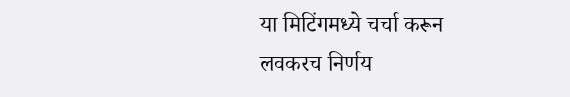या मिटिंगमध्ये चर्चा करून लवकरच निर्णय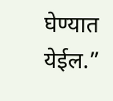घेण्यात येईल.”